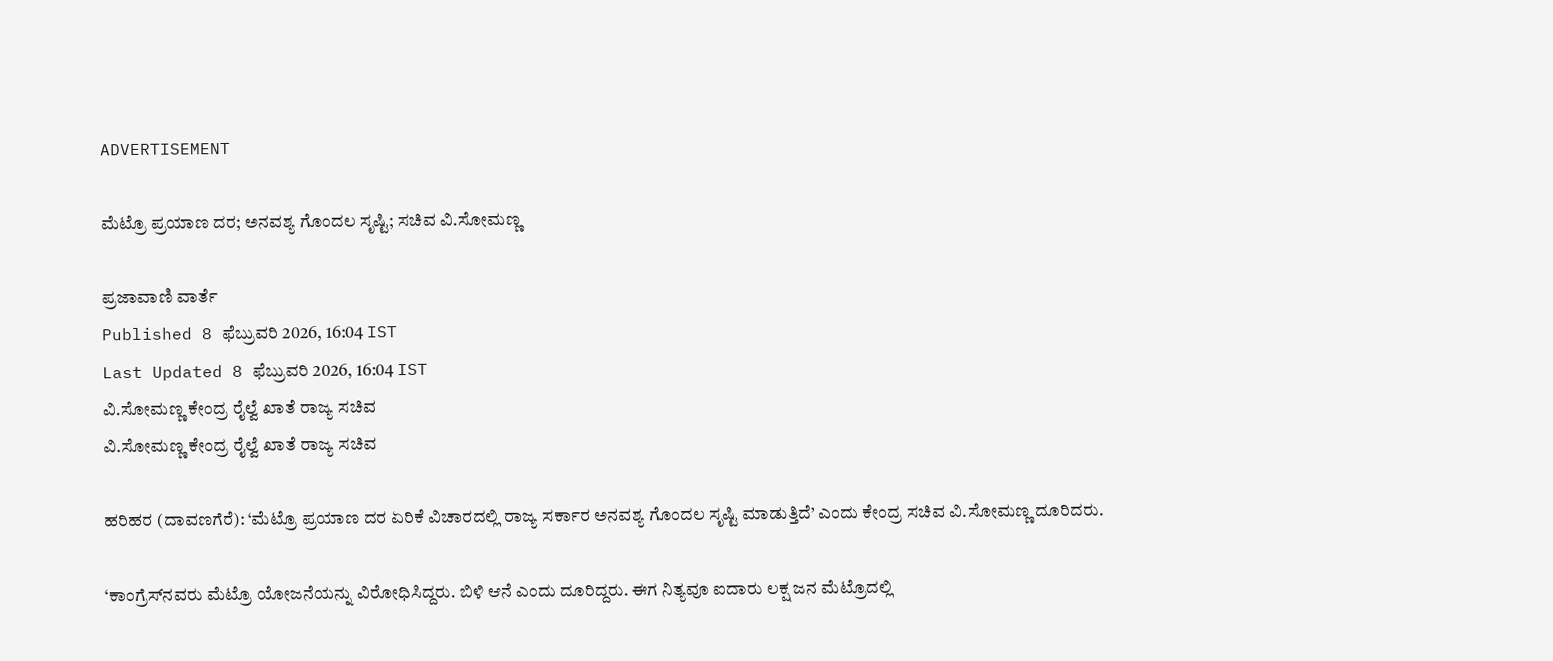ADVERTISEMENT

ಮೆಟ್ರೊ ಪ್ರಯಾಣ ದರ; ಅನವಶ್ಯ ಗೊಂದಲ ಸೃಷ್ಟಿ; ಸಚಿವ ವಿ.ಸೋಮಣ್ಣ

ಪ್ರಜಾವಾಣಿ ವಾರ್ತೆ
Published 8 ಫೆಬ್ರುವರಿ 2026, 16:04 IST
Last Updated 8 ಫೆಬ್ರುವರಿ 2026, 16:04 IST
ವಿ.ಸೋಮಣ್ಣ ಕೇಂದ್ರ ರೈಲ್ವೆ ಖಾತೆ ರಾಜ್ಯ ಸಚಿವ
ವಿ.ಸೋಮಣ್ಣ ಕೇಂದ್ರ ರೈಲ್ವೆ ಖಾತೆ ರಾಜ್ಯ ಸಚಿವ

ಹರಿಹರ (ದಾವಣಗೆರೆ): ‘ಮೆಟ್ರೊ ಪ್ರಯಾಣ ದರ ಏರಿಕೆ ವಿಚಾರದಲ್ಲಿ ರಾಜ್ಯ ಸರ್ಕಾರ ಅನವಶ್ಯ ಗೊಂದಲ ಸೃಷ್ಟಿ ಮಾಡುತ್ತಿದೆ’ ಎಂದು ಕೇಂದ್ರ ಸಚಿವ ವಿ.ಸೋಮಣ್ಣ ದೂರಿದರು.

‘ಕಾಂಗ್ರೆಸ್‌ನವರು ಮೆಟ್ರೊ ಯೋಜನೆಯನ್ನು ವಿರೋಧಿಸಿದ್ದರು. ಬಿಳಿ ಆನೆ ಎಂದು ದೂರಿದ್ದರು. ಈಗ ನಿತ್ಯವೂ ಐದಾರು ಲಕ್ಷ ಜನ ಮೆಟ್ರೊದಲ್ಲಿ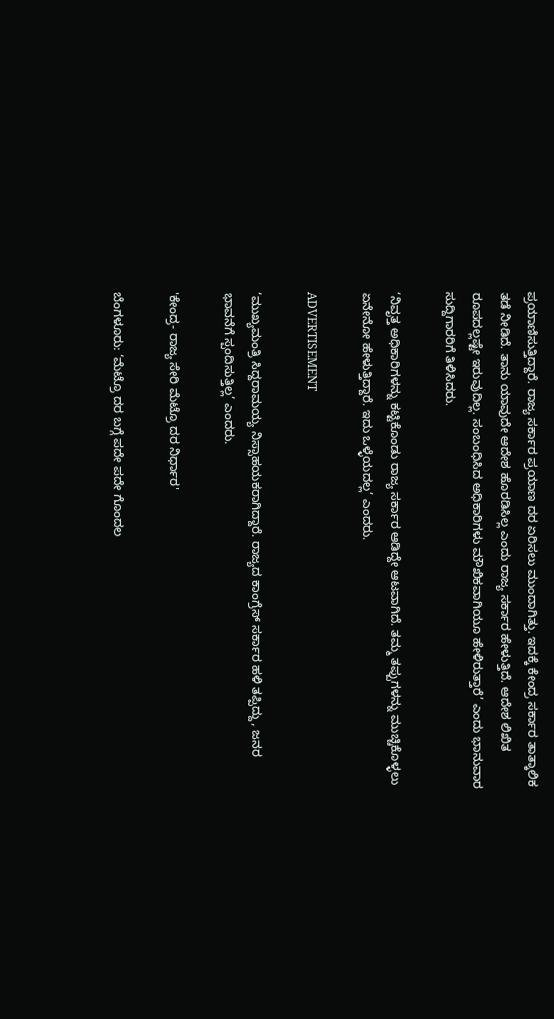ಪ್ರಯಾಣಿಸುತ್ತಿದ್ದಾರೆ. ರಾಜ್ಯ ಸರ್ಕಾರ ಪ್ರಯಾಣ ದರ ಏರಿಸಲು ಮುಂದಾಗಿತ್ತು. ಇದಕ್ಕೆ ಕೇಂದ್ರ ಸರ್ಕಾರ ತಾತ್ಕಾಲಿಕ ತಡೆ ನೀಡಿದೆ. ತಾನು ಯಾವುದೇ ಆದೇಶ ಹೊರಡಿಸಿಲ್ಲ ಎಂದು ರಾಜ್ಯ ಸರ್ಕಾರ ಹೇಳುತ್ತಿದೆ. ಆದೇಶ ಲಿಖಿತ ರೂಪದಲ್ಲಷ್ಟೇ ಇರುವುದಿಲ್ಲ. ಸಂಬಂಧಿಸಿದ ಅಧಿಕಾರಿಗಳು ಮೌಖಿಕವಾಗಿಯೂ ಹೇಳಿರುತ್ತಾರೆ’ ಎಂದು ಭಾನುವಾರ ಸುದ್ದಿಗಾರರಿಗೆ ತಿಳಿಸಿದರು.

‘ನಿವೃತ್ತ ಅಧಿಕಾರಿಗಳನ್ನು ಕಟ್ಟಿಕೊಂಡು ರಾಜ್ಯ ಸರ್ಕಾರ ಆಡಿದ್ದೇ ಆಟವಾಗಿದೆ. ತಮ್ಮ ತಪ್ಪುಗಳನ್ನು ಮುಚ್ಚಿಕೊಳ್ಳಲು ಏನೇನೋ ಹೇಳುತ್ತಿದ್ದಾರೆ. ಇದು ಒಳ್ಳೆಯದಲ್ಲ’ ಎಂದರು.

ADVERTISEMENT

‘ಮುಖ್ಯಮಂತ್ರಿ ಸಿದ್ದರಾಮಯ್ಯ ನಿಸ್ಸಾಹಯಕರಾಗಿದ್ದಾರೆ. ರಾಜ್ಯದ ಕಾಂಗ್ರೆಸ್ ಸರ್ಕಾರ ಹಳಿ ತಪ್ಪಿದ್ದು, ಜನರ ಭಾವನೆಗೆ ಸ್ಪಂದಿಸುತ್ತಿಲ್ಲ’ ಎಂದರು.

'ಕೇಂದ್ರ- ರಾಜ್ಯ ಸೇರಿ ಮೆಟ್ರೊ ದರ ನಿರ್ಧಾರ'

ಬೆಂಗಳೂರು: ‘ಮೆಟ್ರೊ ದರ ಬಗ್ಗೆ ಪದೇ ಪದೇ ಗೊಂದಲ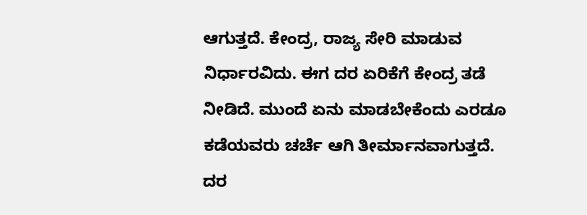ಆಗುತ್ತದೆ. ಕೇಂದ್ರ, ರಾಜ್ಯ ಸೇರಿ ಮಾಡುವ ನಿರ್ಧಾರವಿದು. ಈಗ ದರ ಏರಿಕೆಗೆ ಕೇಂದ್ರ ತಡೆ ನೀಡಿದೆ. ಮುಂದೆ ಏನು ಮಾಡಬೇಕೆಂದು ಎರಡೂ ಕಡೆಯವರು ಚರ್ಚೆ ಆಗಿ ತೀರ್ಮಾನವಾಗುತ್ತದೆ. ದರ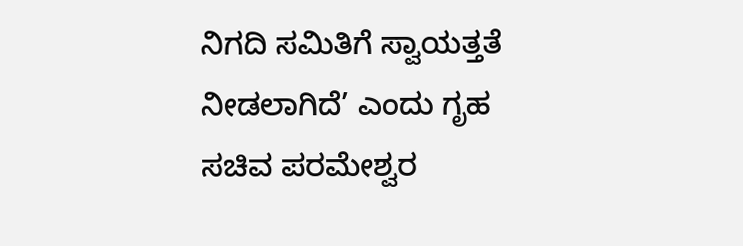ನಿಗದಿ ಸಮಿತಿಗೆ ಸ್ವಾಯತ್ತತೆ ನೀಡಲಾಗಿದೆ’ ಎಂದು ಗೃಹ ಸಚಿವ ಪರಮೇಶ್ವರ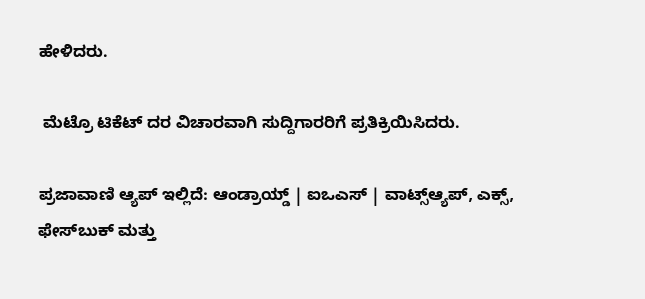ಹೇಳಿದರು.

 ಮೆಟ್ರೊ ಟಿಕೆಟ್ ದರ ವಿಚಾರವಾಗಿ ಸುದ್ದಿಗಾರರಿಗೆ ಪ್ರತಿಕ್ರಿಯಿಸಿದರು.

ಪ್ರಜಾವಾಣಿ ಆ್ಯಪ್ ಇಲ್ಲಿದೆ: ಆಂಡ್ರಾಯ್ಡ್ | ಐಒಎಸ್ | ವಾಟ್ಸ್ಆ್ಯಪ್, ಎಕ್ಸ್, ಫೇಸ್‌ಬುಕ್ ಮತ್ತು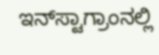ಇನ್‌ಸ್ಟಾಗ್ರಾಂನಲ್ಲಿ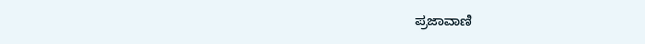ಪ್ರಜಾವಾಣಿ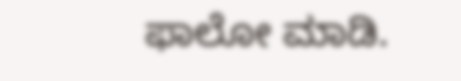ಫಾಲೋ ಮಾಡಿ.